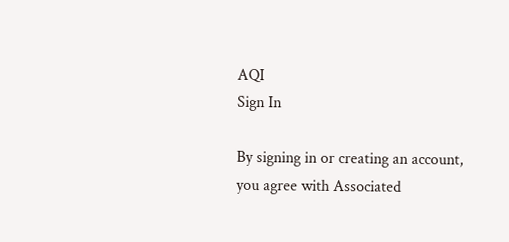AQI
Sign In

By signing in or creating an account, you agree with Associated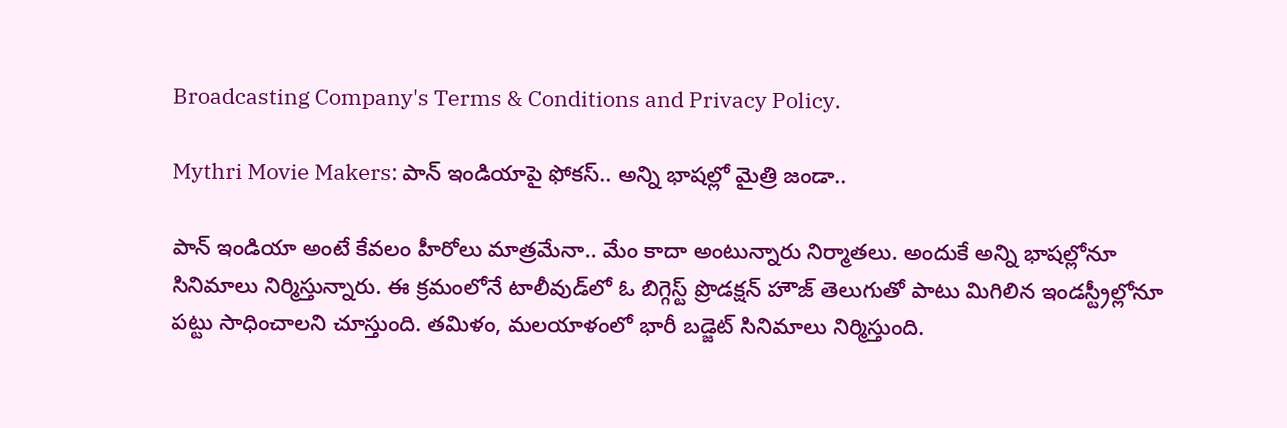Broadcasting Company's Terms & Conditions and Privacy Policy.

Mythri Movie Makers: పాన్ ఇండియాపై ఫోకస్.. అన్ని భాషల్లో మైత్రి జండా..

పాన్ ఇండియా అంటే కేవలం హీరోలు మాత్రమేనా.. మేం కాదా అంటున్నారు నిర్మాతలు. అందుకే అన్ని భాషల్లోనూ సినిమాలు నిర్మిస్తున్నారు. ఈ క్రమంలోనే టాలీవుడ్‌లో ఓ బిగ్గెస్ట్ ప్రొడక్షన్ హౌజ్ తెలుగుతో పాటు మిగిలిన ఇండస్ట్రీల్లోనూ పట్టు సాధించాలని చూస్తుంది. తమిళం, మలయాళంలో భారీ బడ్జెట్ సినిమాలు నిర్మిస్తుంది.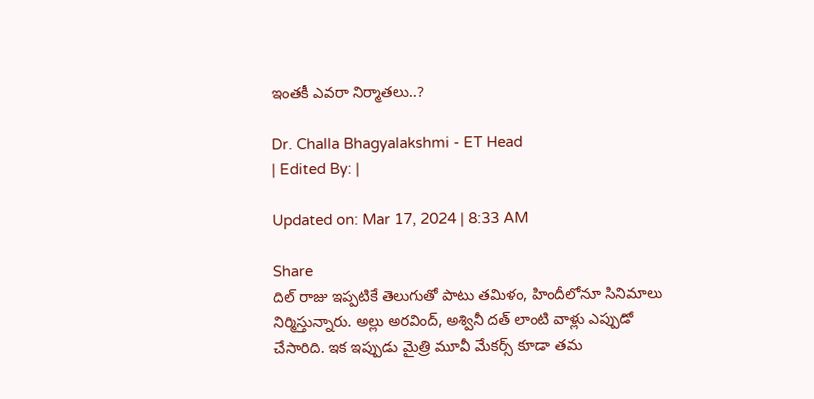ఇంతకీ ఎవరా నిర్మాతలు..?

Dr. Challa Bhagyalakshmi - ET Head
| Edited By: |

Updated on: Mar 17, 2024 | 8:33 AM

Share
దిల్ రాజు ఇప్పటికే తెలుగుతో పాటు తమిళం, హిందీలోనూ సినిమాలు నిర్మిస్తున్నారు. అల్లు అరవింద్, అశ్వినీ దత్ లాంటి వాళ్లు ఎప్పుడో చేసారిది. ఇక ఇప్పుడు మైత్రి మూవీ మేకర్స్ కూడా తమ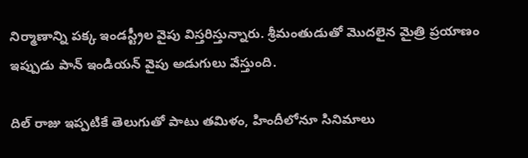నిర్మాణాన్ని పక్క ఇండస్ట్రీల వైపు విస్తరిస్తున్నారు. శ్రీమంతుడుతో మొదలైన మైత్రి ప్రయాణం ఇప్పుడు పాన్ ఇండియన్ వైపు అడుగులు వేస్తుంది.

దిల్ రాజు ఇప్పటికే తెలుగుతో పాటు తమిళం, హిందీలోనూ సినిమాలు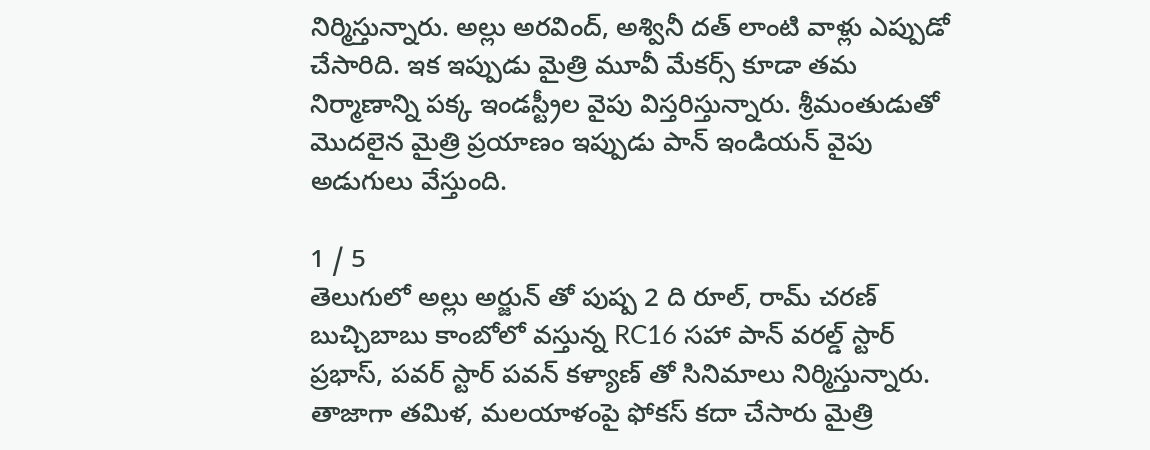నిర్మిస్తున్నారు. అల్లు అరవింద్, అశ్వినీ దత్ లాంటి వాళ్లు ఎప్పుడో చేసారిది. ఇక ఇప్పుడు మైత్రి మూవీ మేకర్స్ కూడా తమ నిర్మాణాన్ని పక్క ఇండస్ట్రీల వైపు విస్తరిస్తున్నారు. శ్రీమంతుడుతో మొదలైన మైత్రి ప్రయాణం ఇప్పుడు పాన్ ఇండియన్ వైపు అడుగులు వేస్తుంది.

1 / 5
తెలుగులో అల్లు అర్జున్ తో పుష్ప 2 ది రూల్, రామ్ చరణ్ బుచ్చిబాబు కాంబోలో వస్తున్న RC16 సహా పాన్ వరల్డ్ స్టార్ ప్రభాస్, పవర్ స్టార్ పవన్‌ కళ్యాణ్ తో సినిమాలు నిర్మిస్తున్నారు. తాజాగా తమిళ, మలయాళంపై ఫోకస్ కదా చేసారు మైత్రి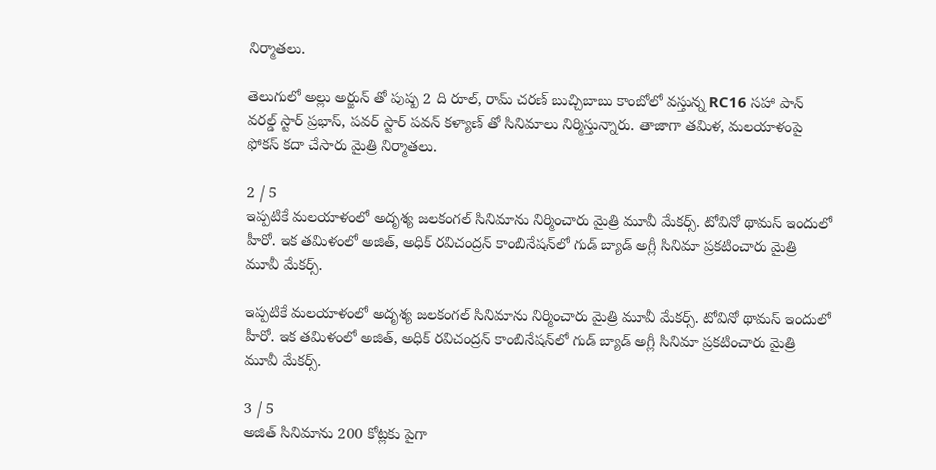నిర్మాతలు.

తెలుగులో అల్లు అర్జున్ తో పుష్ప 2 ది రూల్, రామ్ చరణ్ బుచ్చిబాబు కాంబోలో వస్తున్న RC16 సహా పాన్ వరల్డ్ స్టార్ ప్రభాస్, పవర్ స్టార్ పవన్‌ కళ్యాణ్ తో సినిమాలు నిర్మిస్తున్నారు. తాజాగా తమిళ, మలయాళంపై ఫోకస్ కదా చేసారు మైత్రి నిర్మాతలు.

2 / 5
ఇప్పటికే మలయాళంలో అదృశ్య జలకంగల్ సినిమాను నిర్మించారు మైత్రి మూవీ మేకర్స్. టోవినో థామస్ ఇందులో హీరో. ఇక తమిళంలో అజిత్, అధిక్ రవిచంద్రన్ కాంబినేషన్‌లో గుడ్ బ్యాడ్ అగ్లీ సినిమా ప్రకటించారు మైత్రి మూవీ మేకర్స్.

ఇప్పటికే మలయాళంలో అదృశ్య జలకంగల్ సినిమాను నిర్మించారు మైత్రి మూవీ మేకర్స్. టోవినో థామస్ ఇందులో హీరో. ఇక తమిళంలో అజిత్, అధిక్ రవిచంద్రన్ కాంబినేషన్‌లో గుడ్ బ్యాడ్ అగ్లీ సినిమా ప్రకటించారు మైత్రి మూవీ మేకర్స్.

3 / 5
అజిత్ సినిమాను 200 కోట్లకు పైగా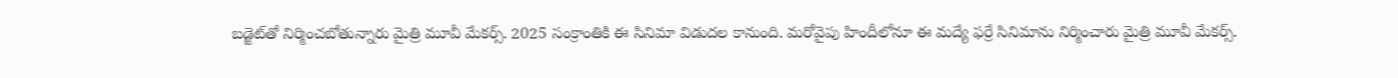బడ్జెట్‌తో నిర్మించబోతున్నారు మైత్రి మూవీ మేకర్స్. 2025 సంక్రాంతికి ఈ సినిమా విడుదల కానుంది. మరోవైపు హిందీలోనూ ఈ మద్యే ఫర్రే సినిమాను నిర్మించారు మైత్రి మూవీ మేకర్స్.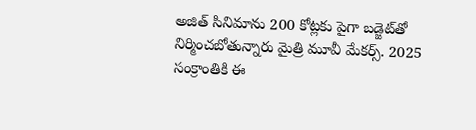అజిత్ సినిమాను 200 కోట్లకు పైగా బడ్జెట్‌తో నిర్మించబోతున్నారు మైత్రి మూవీ మేకర్స్. 2025 సంక్రాంతికి ఈ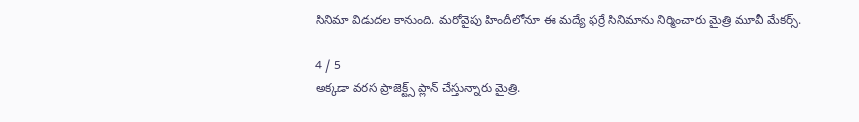సినిమా విడుదల కానుంది. మరోవైపు హిందీలోనూ ఈ మద్యే ఫర్రే సినిమాను నిర్మించారు మైత్రి మూవీ మేకర్స్.

4 / 5
అక్కడా వరస ప్రాజెక్ట్స్ ప్లాన్ చేస్తున్నారు మైత్రి.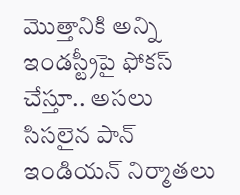మొత్తానికి అన్ని ఇండస్ట్రీపై ఫోకస్ చేస్తూ.. అసలు సిసలైన పాన్ ఇండియన్ నిర్మాతలు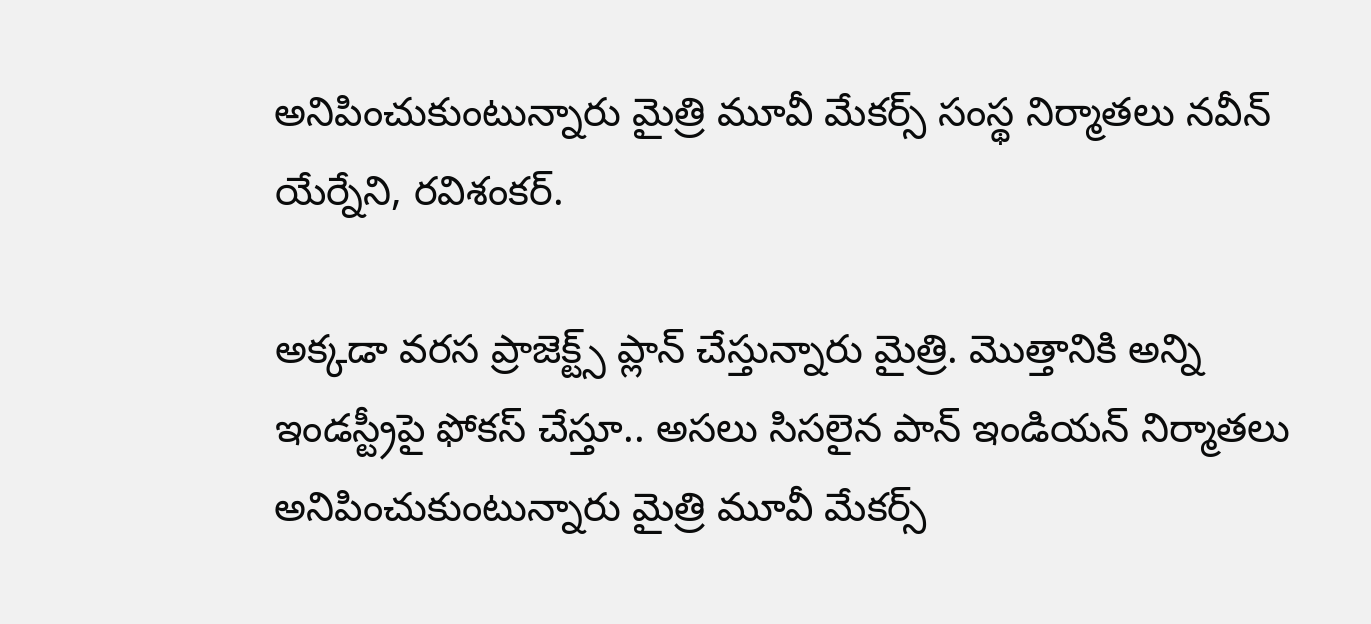అనిపించుకుంటున్నారు మైత్రి మూవీ మేకర్స్ సంస్థ నిర్మాతలు నవీన్ యేర్నేని, రవిశంకర్.

అక్కడా వరస ప్రాజెక్ట్స్ ప్లాన్ చేస్తున్నారు మైత్రి. మొత్తానికి అన్ని ఇండస్ట్రీపై ఫోకస్ చేస్తూ.. అసలు సిసలైన పాన్ ఇండియన్ నిర్మాతలు అనిపించుకుంటున్నారు మైత్రి మూవీ మేకర్స్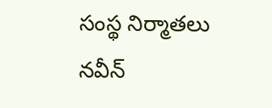సంస్థ నిర్మాతలు నవీన్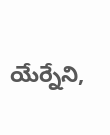యేర్నేని,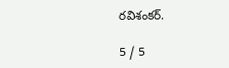రవిశంకర్.

5 / 5